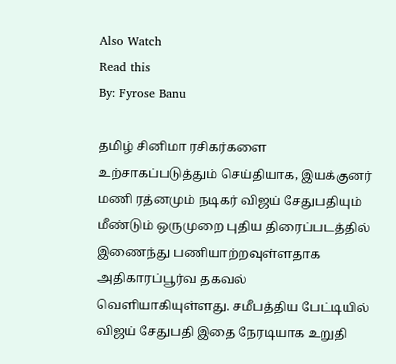Also Watch
Read this
By: Fyrose Banu

தமிழ் சினிமா ரசிகர்களை உற்சாகப்படுத்தும் செய்தியாக, இயக்குனர் மணி ரத்னமும் நடிகர் விஜய் சேதுபதியும் மீண்டும் ஒருமுறை புதிய திரைப்படத்தில் இணைந்து பணியாற்றவுள்ளதாக அதிகாரப்பூர்வ தகவல் வெளியாகியுள்ளது. சமீபத்திய பேட்டியில் விஜய் சேதுபதி இதை நேரடியாக உறுதி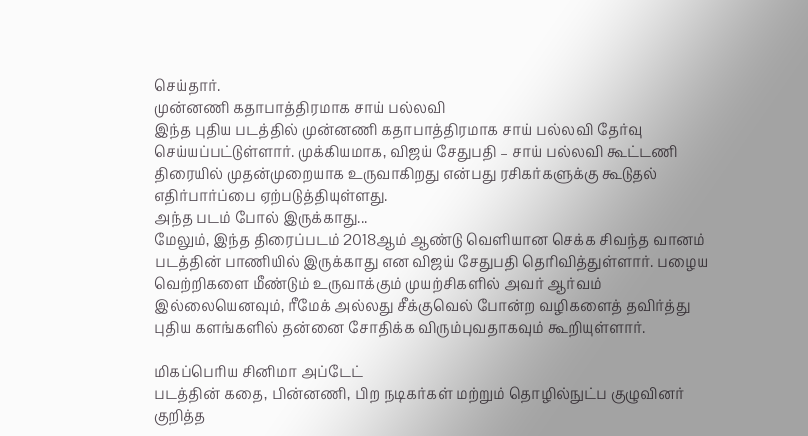செய்தார்.
முன்னணி கதாபாத்திரமாக சாய் பல்லவி
இந்த புதிய படத்தில் முன்னணி கதாபாத்திரமாக சாய் பல்லவி தேர்வு செய்யப்பட்டுள்ளார். முக்கியமாக, விஜய் சேதுபதி – சாய் பல்லவி கூட்டணி திரையில் முதன்முறையாக உருவாகிறது என்பது ரசிகர்களுக்கு கூடுதல் எதிர்பார்ப்பை ஏற்படுத்தியுள்ளது.
அந்த படம் போல் இருக்காது...
மேலும், இந்த திரைப்படம் 2018ஆம் ஆண்டு வெளியான செக்க சிவந்த வானம் படத்தின் பாணியில் இருக்காது என விஜய் சேதுபதி தெரிவித்துள்ளார். பழைய வெற்றிகளை மீண்டும் உருவாக்கும் முயற்சிகளில் அவர் ஆர்வம் இல்லையெனவும், ரீமேக் அல்லது சீக்குவெல் போன்ற வழிகளைத் தவிர்த்து புதிய களங்களில் தன்னை சோதிக்க விரும்புவதாகவும் கூறியுள்ளார்.

மிகப்பெரிய சினிமா அப்டேட்
படத்தின் கதை, பின்னணி, பிற நடிகர்கள் மற்றும் தொழில்நுட்ப குழுவினர் குறித்த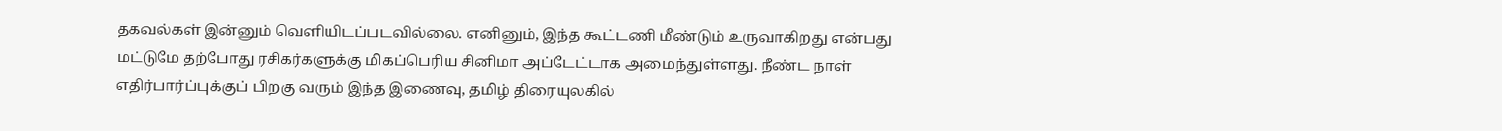தகவல்கள் இன்னும் வெளியிடப்படவில்லை. எனினும், இந்த கூட்டணி மீண்டும் உருவாகிறது என்பது மட்டுமே தற்போது ரசிகர்களுக்கு மிகப்பெரிய சினிமா அப்டேட்டாக அமைந்துள்ளது. நீண்ட நாள் எதிர்பார்ப்புக்குப் பிறகு வரும் இந்த இணைவு, தமிழ் திரையுலகில்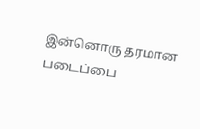இன்னொரு தரமான படைப்பை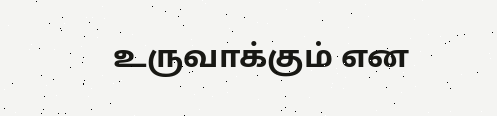உருவாக்கும் என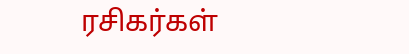ரசிகர்கள்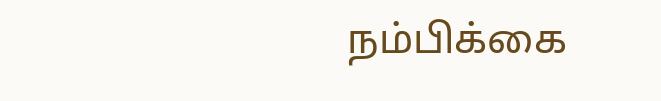நம்பிக்கை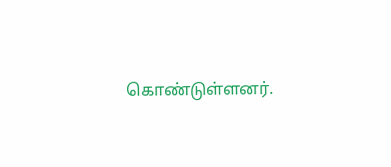கொண்டுள்ளனர்.